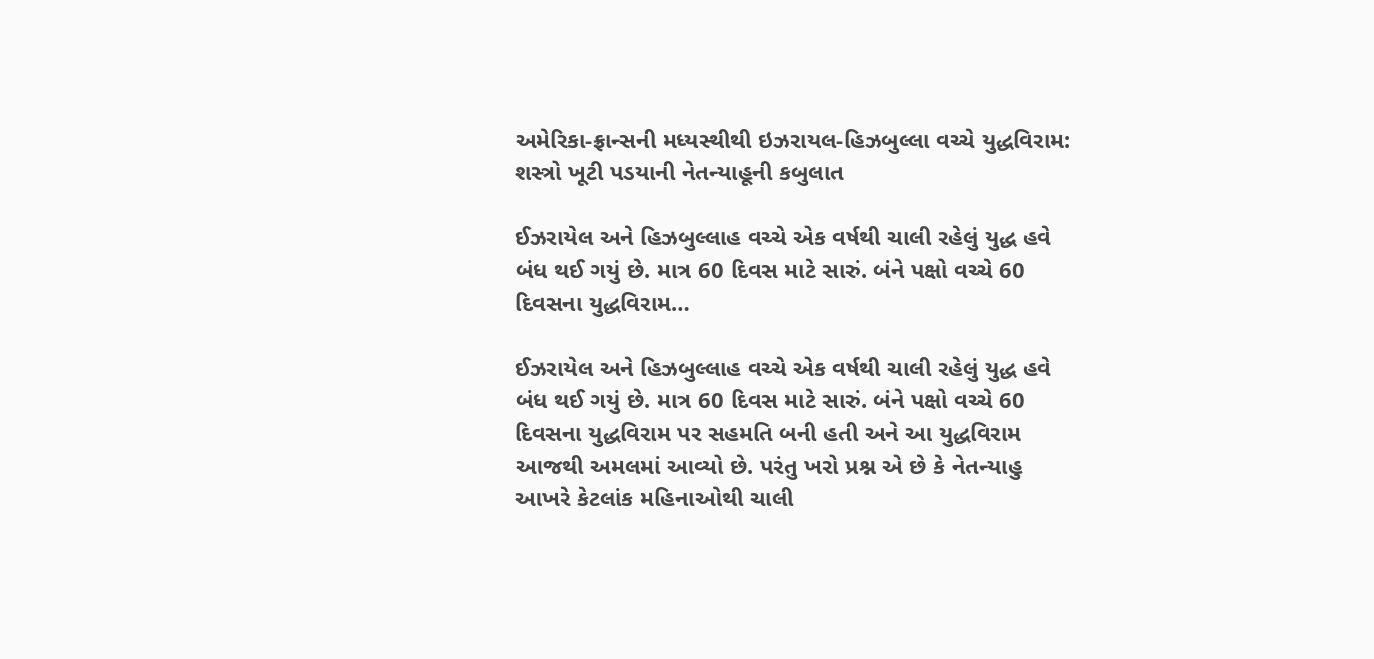અમેરિકા-ફ્રાન્સની મધ્યસ્થીથી ઇઝરાયલ-હિઝબુલ્લા વચ્ચે યુદ્ધવિરામ: શસ્ત્રો ખૂટી પડયાની નેતન્યાહૂની કબુલાત

ઈઝરાયેલ અને હિઝબુલ્લાહ વચ્ચે એક વર્ષથી ચાલી રહેલું યુદ્ધ હવે બંધ થઈ ગયું છે. માત્ર 60 દિવસ માટે સારું. બંને પક્ષો વચ્ચે 60 દિવસના યુદ્ધવિરામ…

ઈઝરાયેલ અને હિઝબુલ્લાહ વચ્ચે એક વર્ષથી ચાલી રહેલું યુદ્ધ હવે બંધ થઈ ગયું છે. માત્ર 60 દિવસ માટે સારું. બંને પક્ષો વચ્ચે 60 દિવસના યુદ્ધવિરામ પર સહમતિ બની હતી અને આ યુદ્ધવિરામ આજથી અમલમાં આવ્યો છે. પરંતુ ખરો પ્રશ્ન એ છે કે નેતન્યાહુ આખરે કેટલાંક મહિનાઓથી ચાલી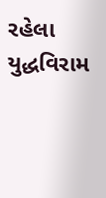રહેલા યુદ્ધવિરામ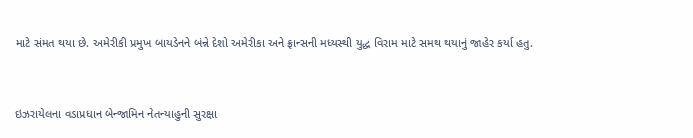માટે સંમત થયા છે. અમેરીકી પ્રમુખ બાયડેનને બંન્ને દેશો અમેરીકા અને ફ્રાન્સની મધ્યસ્થી યુદ્ધ વિરામ માટે સમથ થયાનું જાહેર કર્યા હતુ.


ઇઝરાયેલના વડાપ્રધાન બેન્જામિન નેતન્યાહુની સુરક્ષા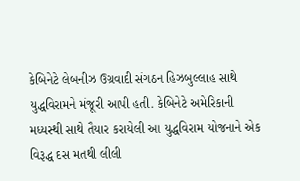કેબિનેટે લેબનીઝ ઉગ્રવાદી સંગઠન હિઝબુલ્લાહ સાથે યુદ્ધવિરામને મંજૂરી આપી હતી. કેબિનેટે અમેરિકાની મધ્યસ્થી સાથે તૈયાર કરાયેલી આ યુદ્ધવિરામ યોજનાને એક વિરૂદ્ધ દસ મતથી લીલી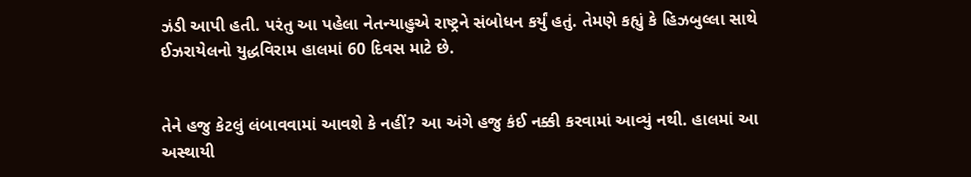ઝંડી આપી હતી. પરંતુ આ પહેલા નેતન્યાહુએ રાષ્ટ્રને સંબોધન કર્યું હતું. તેમણે કહ્યું કે હિઝબુલ્લા સાથે ઈઝરાયેલનો યુદ્ધવિરામ હાલમાં 60 દિવસ માટે છે.


તેને હજુ કેટલું લંબાવવામાં આવશે કે નહીં? આ અંગે હજુ કંઈ નક્કી કરવામાં આવ્યું નથી. હાલમાં આ અસ્થાયી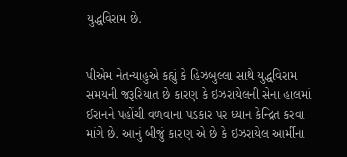યુદ્ધવિરામ છે.


પીએમ નેતન્યાહુએ કહ્યું કે હિઝબુલ્લા સાથે યુદ્ધવિરામ સમયની જરૂરિયાત છે કારણ કે ઇઝરાયેલની સેના હાલમાં ઈરાનને પહોંચી વળવાના પડકાર પર ધ્યાન કેન્દ્રિત કરવા માંગે છે. આનું બીજું કારણ એ છે કે ઇઝરાયેલ આર્મીના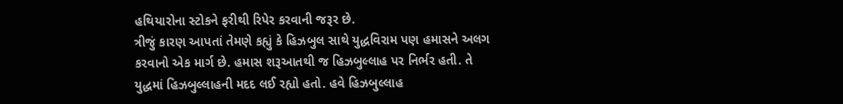હથિયારોના સ્ટોકને ફરીથી રિપેર કરવાની જરૂર છે.
ત્રીજું કારણ આપતાં તેમણે કહ્યું કે હિઝબુલ સાથે યુદ્ધવિરામ પણ હમાસને અલગ કરવાનો એક માર્ગ છે. હમાસ શરૂઆતથી જ હિઝબુલ્લાહ પર નિર્ભર હતી. તે યુદ્ધમાં હિઝબુલ્લાહની મદદ લઈ રહ્યો હતો. હવે હિઝબુલ્લાહ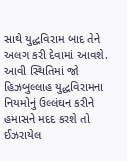સાથે યુદ્ધવિરામ બાદ તેને અલગ કરી દેવામાં આવશે. આવી સ્થિતિમાં જો હિઝબુલ્લાહ યુદ્ધવિરામના નિયમોનું ઉલ્લંઘન કરીને હમાસને મદદ કરશે તો ઈઝરાયેલ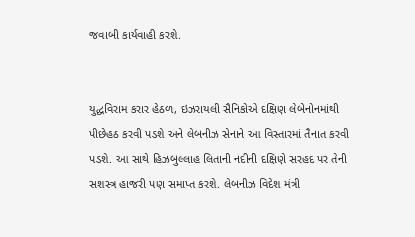જવાબી કાર્યવાહી કરશે.


યુદ્ધવિરામ કરાર હેઠળ, ઇઝરાયલી સૈનિકોએ દક્ષિણ લેબેનોનમાંથી પીછેહઠ કરવી પડશે અને લેબનીઝ સેનાને આ વિસ્તારમાં તૈનાત કરવી પડશે. આ સાથે હિઝબુલ્લાહ લિતાની નદીની દક્ષિણે સરહદ પર તેની સશસ્ત્ર હાજરી પણ સમાપ્ત કરશે. લેબનીઝ વિદેશ મંત્રી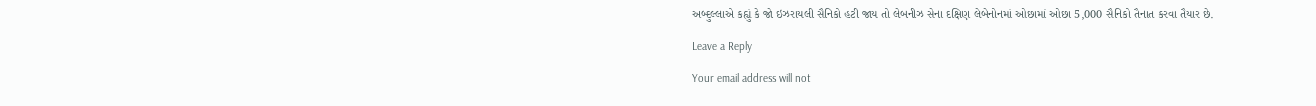અબ્દુલ્લાએ કહ્યું કે જો ઇઝરાયલી સૈનિકો હટી જાય તો લેબનીઝ સેના દક્ષિણ લેબેનોનમાં ઓછામાં ઓછા 5,000 સૈનિકો તૈનાત કરવા તૈયાર છે.

Leave a Reply

Your email address will not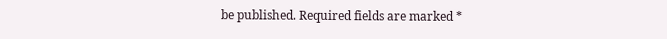be published. Required fields are marked *